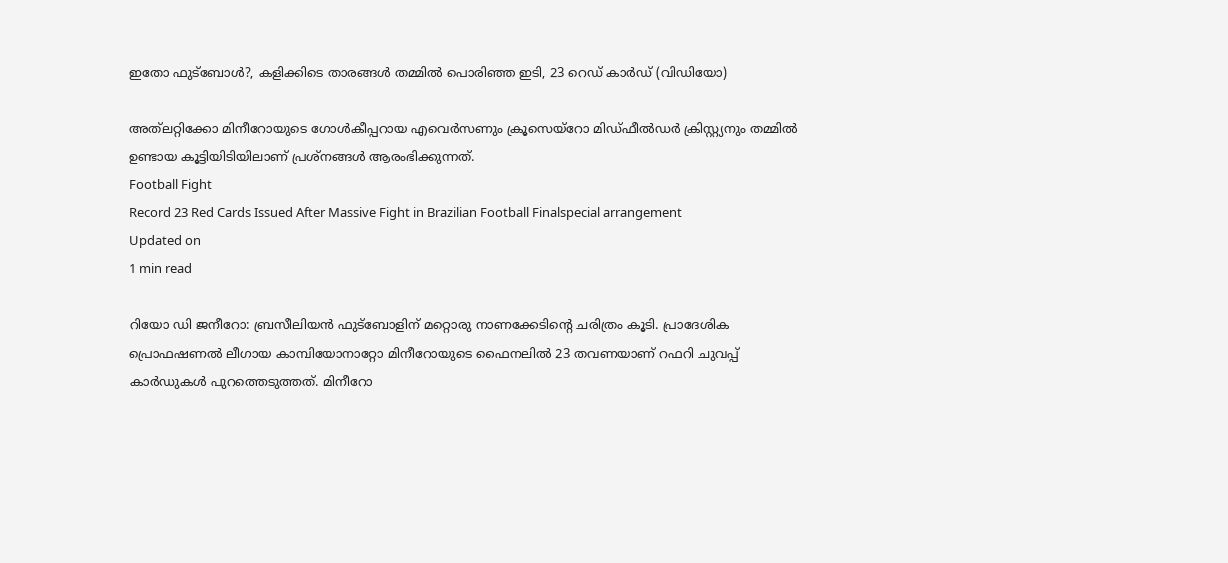ഇതോ ഫുട്ബോൾ?, കളിക്കിടെ താരങ്ങള്‍ തമ്മില്‍ പൊരിഞ്ഞ ഇടി, 23 റെഡ് കാർഡ് (വിഡിയോ)

അത്‌ലറ്റിക്കോ മിനീറോയുടെ ഗോൾകീപ്പറായ എവെർസണും ക്രൂസെയ്‌റോ മിഡ്ഫീൽഡർ ക്രിസ്റ്റ്യനും തമ്മിൽ ഉണ്ടായ കൂട്ടിയിടിയിലാണ് പ്രശ്നങ്ങൾ ആരംഭിക്കുന്നത്.
Football Fight
Record 23 Red Cards Issued After Massive Fight in Brazilian Football Finalspecial arrangement
Updated on
1 min read

റിയോ ഡി ജനീറോ: ബ്രസീലിയൻ ഫുട്ബോളിന് മറ്റൊരു നാണക്കേടിന്റെ ചരിത്രം കൂടി. പ്രാദേശിക പ്രൊഫഷണൽ ലീഗായ കാമ്പിയോനാറ്റോ മിനീറോയുടെ ഫൈനലിൽ 23 തവണയാണ് റഫറി ചുവപ്പ് കാർഡുകൾ പുറത്തെടുത്തത്. മിനീറോ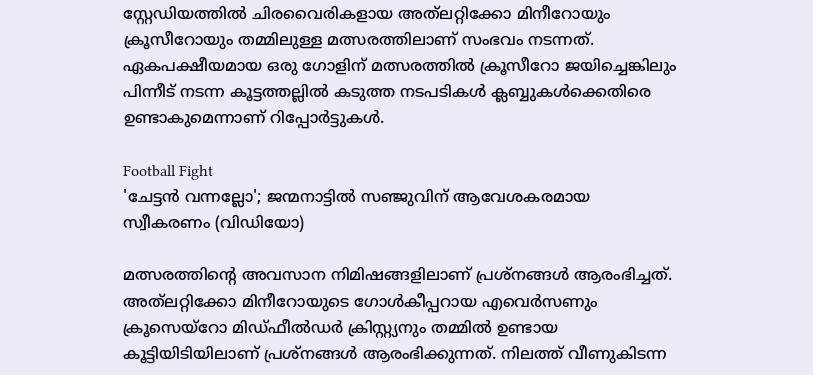സ്റ്റേഡിയത്തിൽ ചിരവൈരികളായ അത്‌ലറ്റിക്കോ മിനീറോയും ക്രൂസീറോയും തമ്മിലുള്ള മത്സരത്തിലാണ് സംഭവം നടന്നത്. ഏകപക്ഷീയമായ ഒരു ഗോളിന് മത്സരത്തിൽ ക്രൂസീറോ ജയിച്ചെങ്കിലും പിന്നീട് നടന്ന കൂട്ടത്തല്ലിൽ കടുത്ത നടപടികൾ ക്ലബ്ബുകൾക്കെതിരെ ഉണ്ടാകുമെന്നാണ് റിപ്പോർട്ടുകൾ.

Football Fight
'ചേട്ടൻ വന്നല്ലോ'; ജന്മനാട്ടിൽ സഞ്ജുവിന് ആവേശകരമായ സ്വീകരണം (വിഡിയോ)

മത്സരത്തിന്റെ അവസാന നിമിഷങ്ങളിലാണ് പ്രശ്നങ്ങൾ ആരംഭിച്ചത്. അത്‌ലറ്റിക്കോ മിനീറോയുടെ ഗോൾകീപ്പറായ എവെർസണും ക്രൂസെയ്‌റോ മിഡ്ഫീൽഡർ ക്രിസ്റ്റ്യനും തമ്മിൽ ഉണ്ടായ കൂട്ടിയിടിയിലാണ് പ്രശ്നങ്ങൾ ആരംഭിക്കുന്നത്. നിലത്ത് വീണുകിടന്ന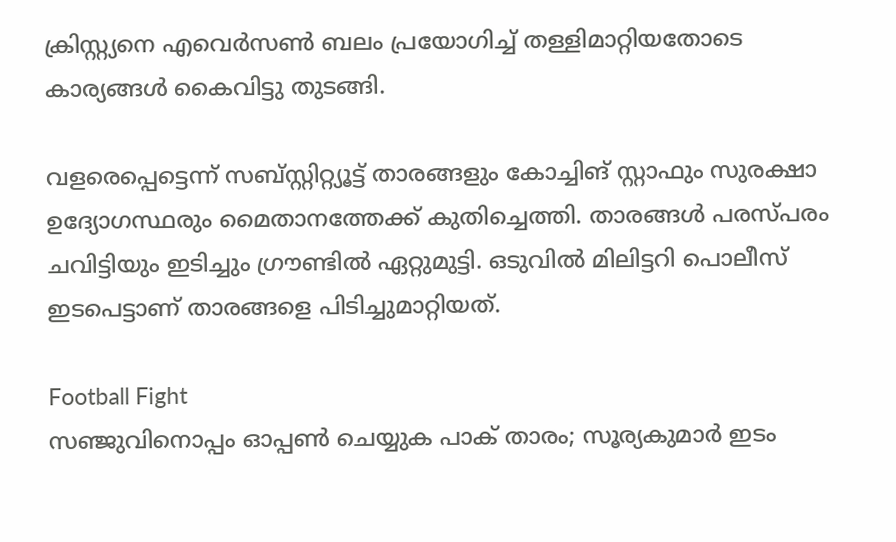ക്രിസ്റ്റ്യനെ എവെർസൺ ബലം പ്രയോഗിച്ച് തള്ളിമാറ്റിയതോടെ കാര്യങ്ങൾ കൈവിട്ടു തുടങ്ങി.

വളരെപ്പെട്ടെന്ന് സബ്സ്റ്റിറ്റ്യൂട്ട് താരങ്ങളും കോച്ചിങ് സ്റ്റാഫും സുരക്ഷാ ഉദ്യോഗസ്ഥരും മൈതാനത്തേക്ക് കുതിച്ചെത്തി. താരങ്ങൾ പരസ്പരം ചവിട്ടിയും ഇടിച്ചും ഗ്രൗണ്ടിൽ ഏറ്റുമുട്ടി. ഒടുവിൽ മിലിട്ടറി പൊലീസ് ഇടപെട്ടാണ് താരങ്ങളെ പിടിച്ചുമാറ്റിയത്.

Football Fight
സഞ്ജുവിനൊപ്പം ഓപ്പണ്‍ ചെയ്യുക പാക് താരം; സൂര്യകുമാര്‍ ഇടം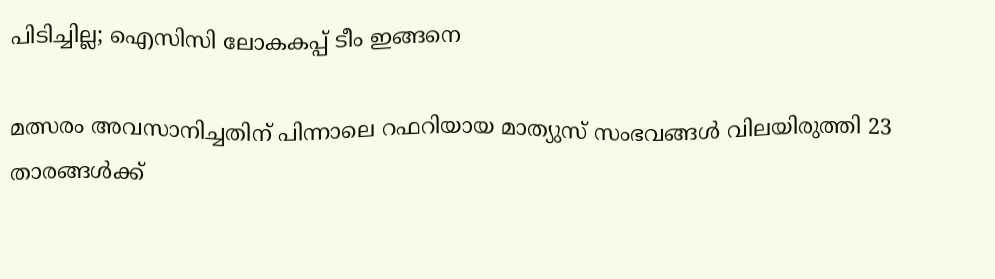പിടിച്ചില്ല; ഐസിസി ലോകകപ്പ് ടീം ഇങ്ങനെ

മത്സരം അവസാനിച്ചതിന് പിന്നാലെ റഫറിയായ മാത്യുസ് സംഭവങ്ങൾ വിലയിരുത്തി 23 താരങ്ങൾക്ക്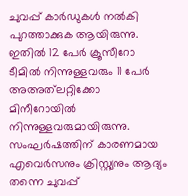ചുവപ്പ് കാർഡുകൾ നൽകി പുറത്താക്കുക ആയിരുന്നു. ഇതിൽ 12 പേർ ക്രൂസീറോ ടീമിൽ നിന്നുള്ളവരും 11 പേർ അഅത്‌ലറ്റിക്കോ മിനീറോയിൽ നിന്നുള്ളവരുമായിരുന്നു. സംഘർഷത്തിന് കാരണമായ എവെർസനും ക്രിസ്റ്റ്യനും ആദ്യം തന്നെ ചുവപ്പ്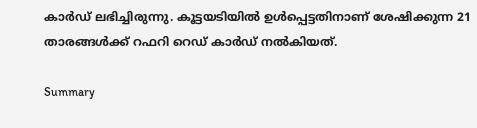കാർഡ് ലഭിച്ചിരുന്നു. കൂട്ടയടിയിൽ ഉൾപ്പെട്ടതിനാണ് ശേഷിക്കുന്ന 21 താരങ്ങൾക്ക് റഫറി റെഡ് കാർഡ് നൽകിയത്.

Summary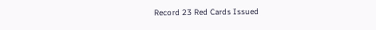Record 23 Red Cards Issued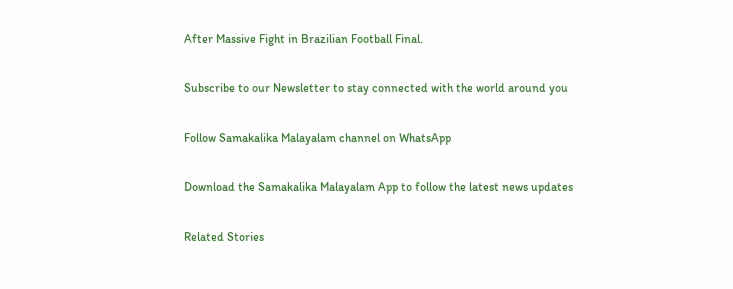After Massive Fight in Brazilian Football Final.

Subscribe to our Newsletter to stay connected with the world around you

Follow Samakalika Malayalam channel on WhatsApp

Download the Samakalika Malayalam App to follow the latest news updates

Related Stories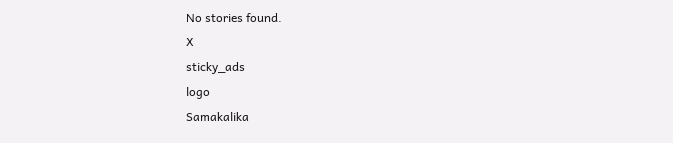No stories found.
X
sticky_ads
logo
Samakalika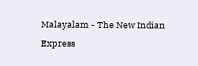Malayalam - The New Indian Express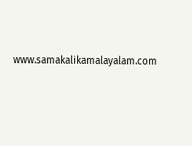www.samakalikamalayalam.com